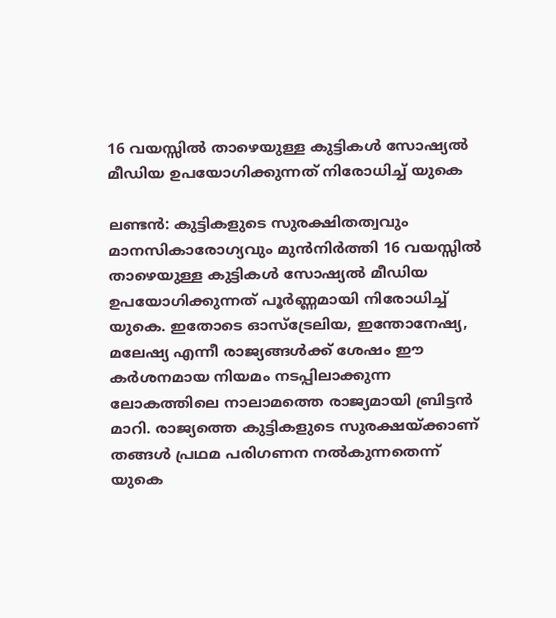16 വയസ്സിൽ താഴെയുള്ള കുട്ടികൾ സോഷ്യൽ മീഡിയ ഉപയോഗിക്കുന്നത് നിരോധിച്ച് യുകെ

ലണ്ടൻ: കുട്ടികളുടെ സുരക്ഷിതത്വവും മാനസികാരോഗ്യവും മുൻനിർത്തി 16 വയസ്സിൽ താഴെയുള്ള കുട്ടികൾ സോഷ്യൽ മീഡിയ ഉപയോഗിക്കുന്നത് പൂർണ്ണമായി നിരോധിച്ച് യുകെ. ഇതോടെ ഓസ്‌ട്രേലിയ, ഇന്തോനേഷ്യ, മലേഷ്യ എന്നീ രാജ്യങ്ങൾക്ക് ശേഷം ഈ കർശനമായ നിയമം നടപ്പിലാക്കുന്ന ലോകത്തിലെ നാലാമത്തെ രാജ്യമായി ബ്രിട്ടൻ മാറി. രാജ്യത്തെ കുട്ടികളുടെ സുരക്ഷയ്ക്കാണ് തങ്ങൾ പ്രഥമ പരിഗണന നൽകുന്നതെന്ന് യുകെ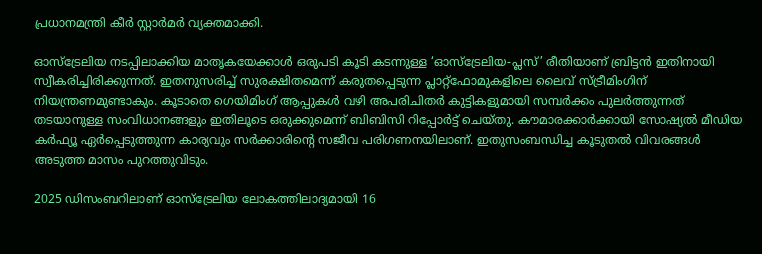പ്രധാനമന്ത്രി കീർ സ്റ്റാർമർ വ്യക്തമാക്കി.

ഓസ്‌ട്രേലിയ നടപ്പിലാക്കിയ മാതൃകയേക്കാൾ ഒരുപടി കൂടി കടന്നുള്ള ‘ഓസ്‌ട്രേലിയ-പ്ലസ്’ രീതിയാണ് ബ്രിട്ടൻ ഇതിനായി സ്വീകരിച്ചിരിക്കുന്നത്. ഇതനുസരിച്ച് സുരക്ഷിതമെന്ന് കരുതപ്പെടുന്ന പ്ലാറ്റ്‌ഫോമുകളിലെ ലൈവ് സ്ട്രീമിംഗിന് നിയന്ത്രണമുണ്ടാകും. കൂടാതെ ഗെയിമിംഗ് ആപ്പുകൾ വഴി അപരിചിതർ കുട്ടികളുമായി സമ്പർക്കം പുലർത്തുന്നത് തടയാനുള്ള സംവിധാനങ്ങളും ഇതിലൂടെ ഒരുക്കുമെന്ന് ബിബിസി റിപ്പോർട്ട് ചെയ്തു. കൗമാരക്കാർക്കായി സോഷ്യൽ മീഡിയ കർഫ്യൂ ഏർപ്പെടുത്തുന്ന കാര്യവും സർക്കാരിന്‍റെ സജീവ പരിഗണനയിലാണ്. ഇതുസംബന്ധിച്ച കൂടുതൽ വിവരങ്ങൾ അടുത്ത മാസം പുറത്തുവിടും.

2025 ഡിസംബറിലാണ് ഓസ്‌ട്രേലിയ ലോകത്തിലാദ്യമായി 16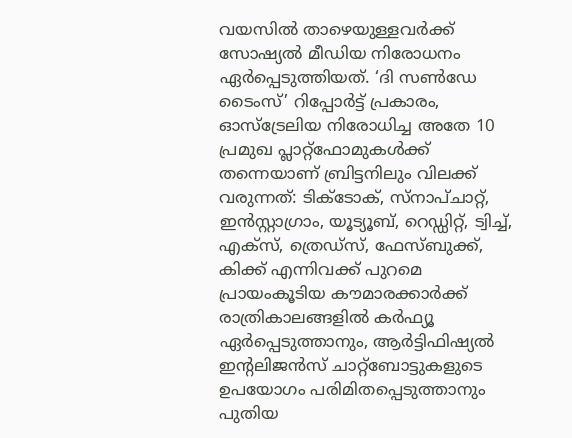വയസിൽ താഴെയുള്ളവർക്ക് സോഷ്യൽ മീഡിയ നിരോധനം ഏർപ്പെടുത്തിയത്. ‘ദി സൺഡേ ടൈംസ്’ റിപ്പോർട്ട് പ്രകാരം, ഓസ്‌ട്രേലിയ നിരോധിച്ച അതേ 10 പ്രമുഖ പ്ലാറ്റ്‌ഫോമുകൾക്ക് തന്നെയാണ് ബ്രിട്ടനിലും വിലക്ക് വരുന്നത്: ടിക്ടോക്, സ്നാപ്ചാറ്റ്, ഇൻസ്റ്റാഗ്രാം, യൂട്യൂബ്, റെഡ്ഡിറ്റ്, ട്വിച്ച്, എക്സ്, ത്രെഡ്സ്, ഫേസ്ബുക്ക്, കിക്ക് എന്നിവക്ക് പുറമെ പ്രായംകൂടിയ കൗമാരക്കാർക്ക് രാത്രികാലങ്ങളിൽ കർഫ്യൂ ഏർപ്പെടുത്താനും, ആർട്ടിഫിഷ്യൽ ഇന്റലിജൻസ് ചാറ്റ്‌ബോട്ടുകളുടെ ഉപയോഗം പരിമിതപ്പെടുത്താനും പുതിയ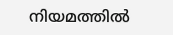നിയമത്തിൽ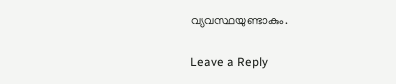വ്യവസ്ഥയുണ്ടാകും.

Leave a Reply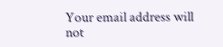Your email address will not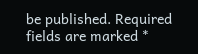be published. Required fields are marked *